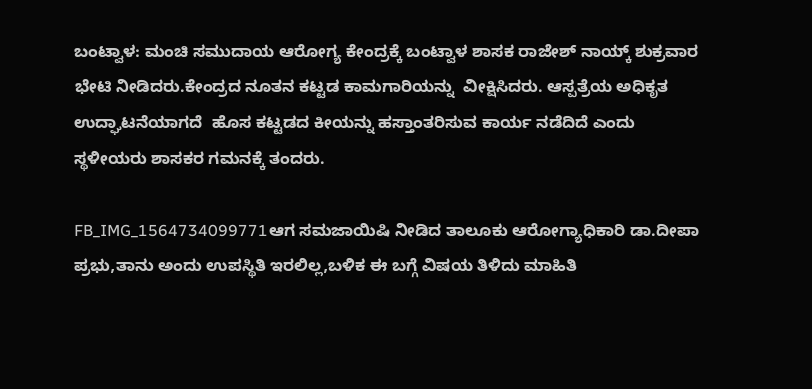ಬಂಟ್ವಾಳ: ಮಂಚಿ ಸಮುದಾಯ ಆರೋಗ್ಯ ಕೇಂದ್ರಕ್ಕೆ ಬಂಟ್ವಾಳ ಶಾಸಕ ರಾಜೇಶ್ ನಾಯ್ಕ್ ಶುಕ್ರವಾರ  ಭೇಟಿ ನೀಡಿದರು.ಕೇಂದ್ರದ ನೂತನ ಕಟ್ಟಡ ಕಾಮಗಾರಿಯನ್ನು  ವೀಕ್ಷಿಸಿದರು. ಆಸ್ಪತ್ರೆಯ ಅಧಿಕೃತ ಉದ್ಘಾಟನೆಯಾಗದೆ  ಹೊಸ ಕಟ್ಟಡದ ಕೀಯನ್ನು ಹಸ್ತಾಂತರಿಸುವ ಕಾರ್ಯ ನಡೆದಿದೆ ಎಂದು ಸ್ಥಳೀಯರು ಶಾಸಕರ ಗಮನಕ್ಕೆ ತಂದರು.

FB_IMG_1564734099771ಆಗ ಸಮಜಾಯಿಷಿ ನೀಡಿದ ತಾಲೂಕು ಆರೋಗ್ಯಾಧಿಕಾರಿ ಡಾ.ದೀಪಾ ಪ್ರಭು,ತಾನು ಅಂದು ಉಪಸ್ಥಿತಿ ಇರಲಿಲ್ಲ,ಬಳಿಕ ಈ ಬಗ್ಗೆ ವಿಷಯ ತಿಳಿದು ಮಾಹಿತಿ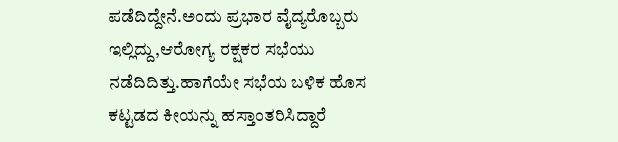ಪಡೆದಿದ್ದೇನೆ.ಅಂದು ಪ್ರಭಾರ ವೈದ್ಯರೊಬ್ಬರು ಇಲ್ಲಿದ್ದು,ಆರೋಗ್ಯ ರಕ್ಷಕರ ಸಭೆಯು ನಡೆದಿದಿತ್ತು.ಹಾಗೆಯೇ ಸಭೆಯ ಬಳಿಕ ಹೊಸ ಕಟ್ಟಡದ ಕೀಯನ್ನು ಹಸ್ತಾಂತರಿಸಿದ್ದಾರೆ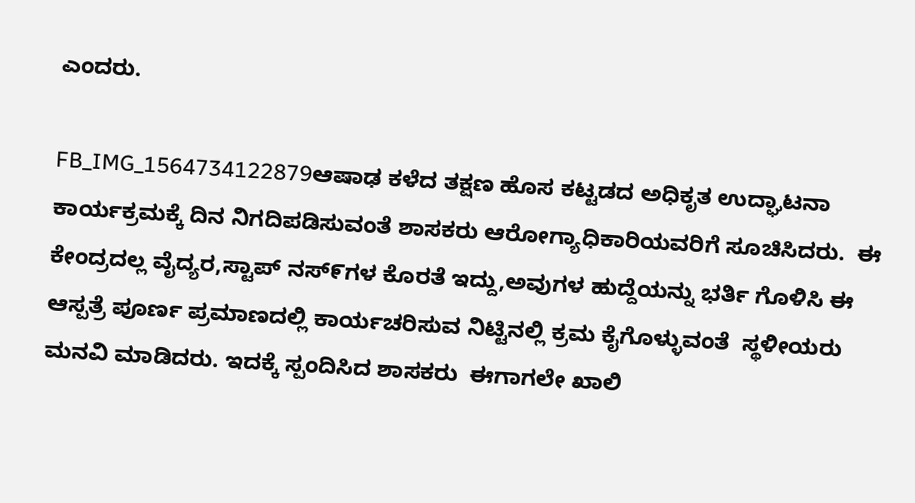ಎಂದರು.

FB_IMG_1564734122879ಆಷಾಢ ಕಳೆದ ತಕ್ಷಣ ಹೊಸ ಕಟ್ಟಡದ ಅಧಿಕೃತ ಉದ್ಘಾಟನಾ ಕಾರ್ಯಕ್ರಮಕ್ಕೆ ದಿನ ನಿಗದಿಪಡಿಸುವಂತೆ ಶಾಸಕರು ಆರೋಗ್ಯಾಧಿಕಾರಿಯವರಿಗೆ ಸೂಚಿಸಿದರು.  ಈ ಕೇಂದ್ರದಲ್ಲ ವೈದ್ಯರ,ಸ್ಟಾಪ್ ನಸ್೯ಗಳ ಕೊರತೆ ಇದ್ದು,ಅವುಗಳ ಹುದ್ದೆಯನ್ನು ಭರ್ತಿ ಗೊಳಿಸಿ ಈ ಆಸ್ಪತ್ರೆ ಪೂರ್ಣ ಪ್ರಮಾಣದಲ್ಲಿ ಕಾರ್ಯಚರಿಸುವ ನಿಟ್ಟಿನಲ್ಲಿ ಕ್ರಮ ಕೈಗೊಳ್ಳುವಂತೆ  ಸ್ಥಳೀಯರು ಮನವಿ ಮಾಡಿದರು. ಇದಕ್ಕೆ ಸ್ಪಂದಿಸಿದ ಶಾಸಕರು  ಈಗಾಗಲೇ ಖಾಲಿ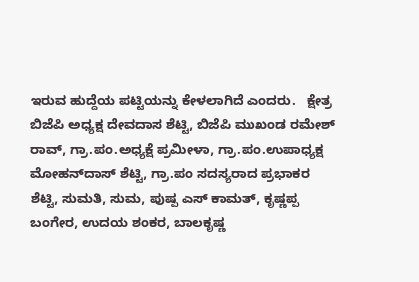ಇರುವ ಹುದ್ದೆಯ ಪಟ್ಟಿಯನ್ನು ಕೇಳಲಾಗಿದೆ ಎಂದರು.   ಕ್ಷೇತ್ರ ಬಿಜೆಪಿ ಅಧ್ಯಕ್ಷ ದೇವದಾಸ ಶೆಟ್ಟಿ, ಬಿಜೆಪಿ ಮುಖಂಡ ರಮೇಶ್ ರಾವ್, ಗ್ರಾ.ಪಂ.ಅಧ್ಯಕ್ಷೆ ಪ್ರಮೀಳಾ, ಗ್ರಾ.ಪಂ.ಉಪಾಧ್ಯಕ್ಷ ಮೋಹನ್‌ದಾಸ್ ಶೆಟ್ಟಿ, ಗ್ರಾ.ಪಂ ಸದಸ್ಯರಾದ ಪ್ರಭಾಕರ ಶೆಟ್ಟಿ, ಸುಮತಿ, ಸುಮ, ಪುಷ್ಪ ಎಸ್ ಕಾಮತ್, ಕೃಷ್ಣಪ್ಪ ಬಂಗೇರ, ಉದಯ ಶಂಕರ, ಬಾಲಕೃಷ್ಣ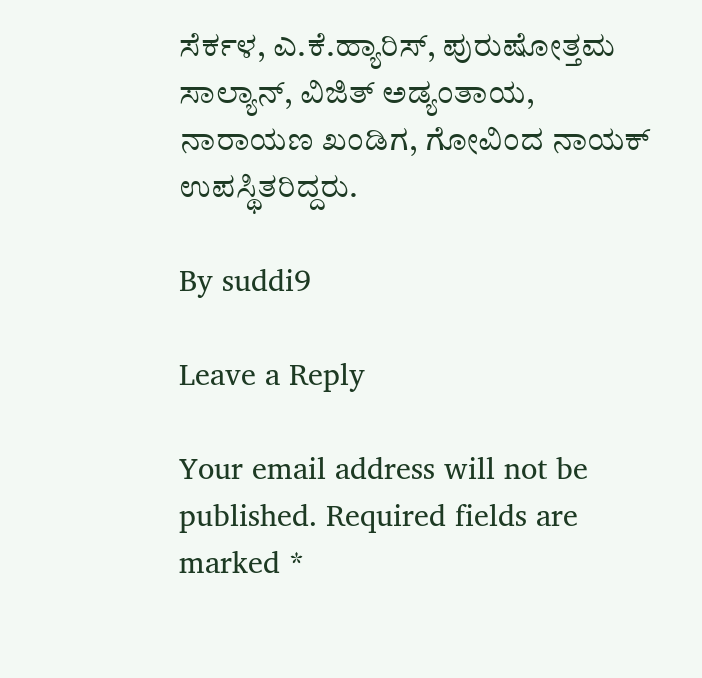ಸೆರ್ಕಳ, ಎ.ಕೆ.ಹ್ಯಾರಿಸ್, ಪುರುಷೋತ್ತಮ ಸಾಲ್ಯಾನ್, ವಿಜಿತ್ ಅಡ್ಯಂತಾಯ, ನಾರಾಯಣ ಖಂಡಿಗ, ಗೋವಿಂದ ನಾಯಕ್ ಉಪಸ್ಥಿತರಿದ್ದರು.

By suddi9

Leave a Reply

Your email address will not be published. Required fields are marked *